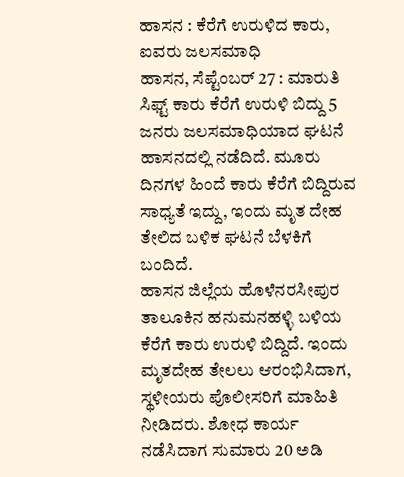ಹಾಸನ : ಕೆರೆಗೆ ಉರುಳಿದ ಕಾರು, ಐವರು ಜಲಸಮಾಧಿ
ಹಾಸನ, ಸೆಪ್ಟೆಂಬರ್ 27 : ಮಾರುತಿ ಸಿಫ್ಟ್ ಕಾರು ಕೆರೆಗೆ ಉರುಳಿ ಬಿದ್ದು 5 ಜನರು ಜಲಸಮಾಧಿಯಾದ ಘಟನೆ ಹಾಸನದಲ್ಲಿ ನಡೆದಿದೆ. ಮೂರು ದಿನಗಳ ಹಿಂದೆ ಕಾರು ಕೆರೆಗೆ ಬಿದ್ದಿರುವ ಸಾಧ್ಯತೆ ಇದ್ದು, ಇಂದು ಮೃತ ದೇಹ ತೇಲಿದ ಬಳಿಕ ಘಟನೆ ಬೆಳಕಿಗೆ ಬಂದಿದೆ.
ಹಾಸನ ಜಿಲ್ಲೆಯ ಹೊಳೆನರಸೀಪುರ ತಾಲೂಕಿನ ಹನುಮನಹಳ್ಳಿ ಬಳಿಯ ಕೆರೆಗೆ ಕಾರು ಉರುಳಿ ಬಿದ್ದಿದೆ. ಇಂದು ಮೃತದೇಹ ತೇಲಲು ಆರಂಭಿಸಿದಾಗ, ಸ್ಥಳೀಯರು ಪೊಲೀಸರಿಗೆ ಮಾಹಿತಿ ನೀಡಿದರು. ಶೋಧ ಕಾರ್ಯ ನಡೆಸಿದಾಗ ಸುಮಾರು 20 ಅಡಿ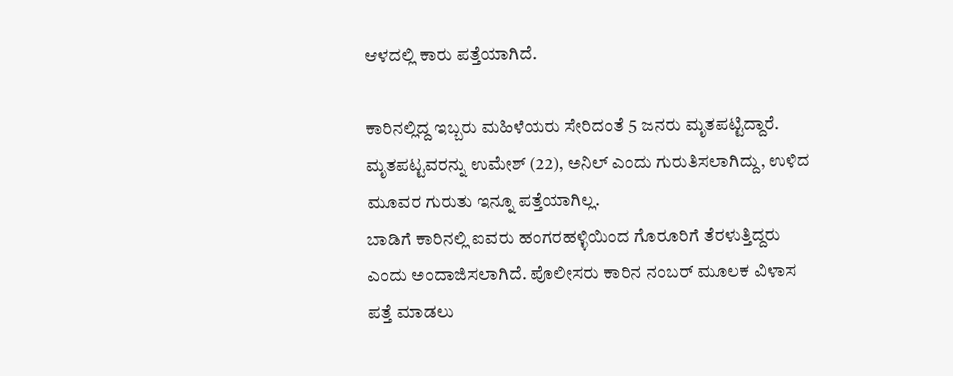ಆಳದಲ್ಲಿ ಕಾರು ಪತ್ತೆಯಾಗಿದೆ.

ಕಾರಿನಲ್ಲಿದ್ದ ಇಬ್ಬರು ಮಹಿಳೆಯರು ಸೇರಿದಂತೆ 5 ಜನರು ಮೃತಪಟ್ಟಿದ್ದಾರೆ. ಮೃತಪಟ್ಟವರನ್ನು ಉಮೇಶ್ (22), ಅನಿಲ್ ಎಂದು ಗುರುತಿಸಲಾಗಿದ್ದು, ಉಳಿದ ಮೂವರ ಗುರುತು ಇನ್ನೂ ಪತ್ತೆಯಾಗಿಲ್ಲ.
ಬಾಡಿಗೆ ಕಾರಿನಲ್ಲಿ ಐವರು ಹಂಗರಹಳ್ಳಿಯಿಂದ ಗೊರೂರಿಗೆ ತೆರಳುತ್ತಿದ್ದರು ಎಂದು ಅಂದಾಜಿಸಲಾಗಿದೆ. ಪೊಲೀಸರು ಕಾರಿನ ನಂಬರ್ ಮೂಲಕ ವಿಳಾಸ ಪತ್ತೆ ಮಾಡಲು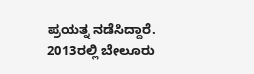ಪ್ರಯತ್ನ ನಡೆಸಿದ್ದಾರೆ.
2013ರಲ್ಲಿ ಬೇಲೂರು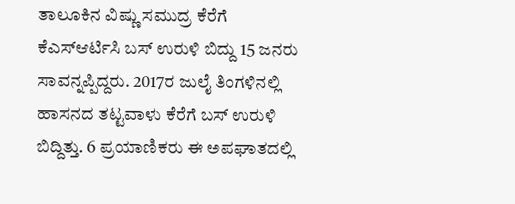ತಾಲೂಕಿನ ವಿಷ್ಣು ಸಮುದ್ರ ಕೆರೆಗೆ ಕೆಎಸ್ಆರ್ಟಿಸಿ ಬಸ್ ಉರುಳಿ ಬಿದ್ದು 15 ಜನರು ಸಾವನ್ನಪ್ಪಿದ್ದರು. 2017ರ ಜುಲೈ ತಿಂಗಳಿನಲ್ಲಿ ಹಾಸನದ ತಟ್ಟವಾಳು ಕೆರೆಗೆ ಬಸ್ ಉರುಳಿ ಬಿದ್ದಿತ್ತು. 6 ಪ್ರಯಾಣಿಕರು ಈ ಅಪಘಾತದಲ್ಲಿ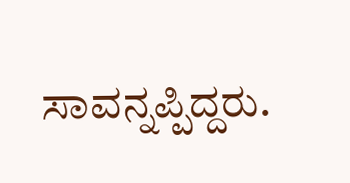ಸಾವನ್ನಪ್ಪಿದ್ದರು.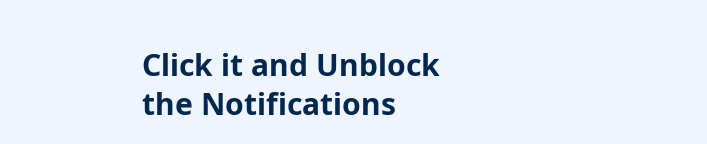Click it and Unblock the Notifications